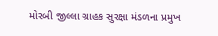મોરબી જીલ્લા ગ્રાહક સુરક્ષા મંડળના પ્રમુખ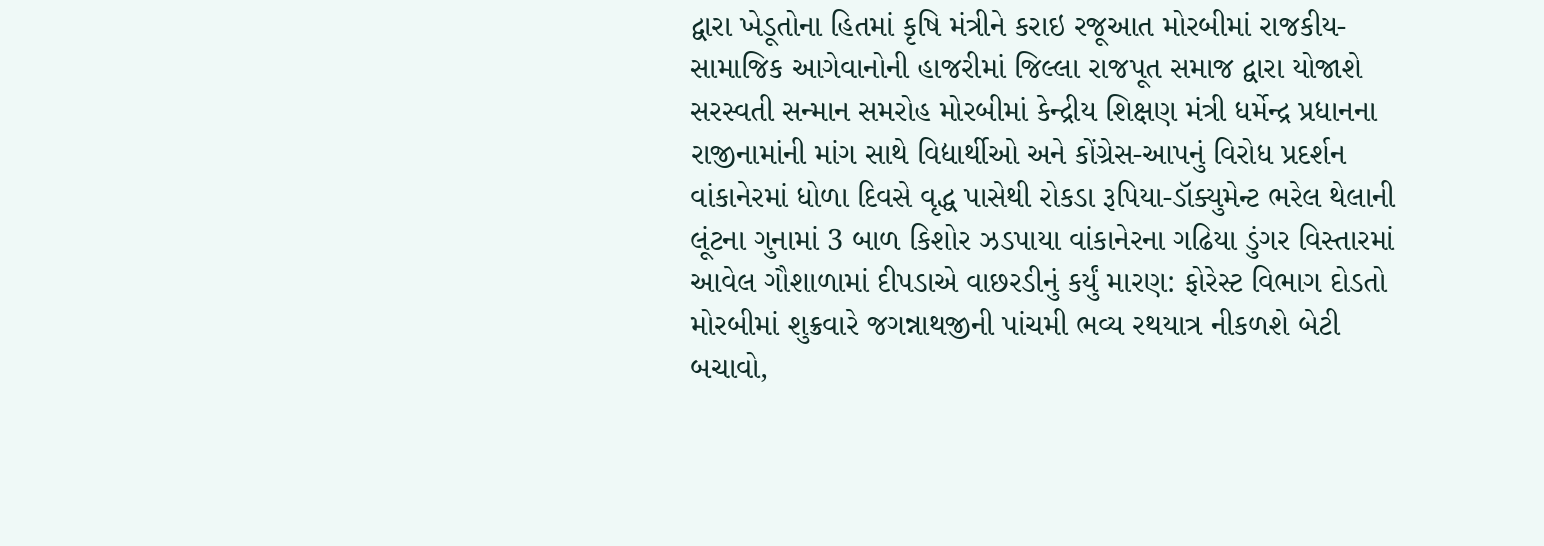દ્વારા ખેડૂતોના હિતમાં કૃષિ મંત્રીને કરાઇ રજૂઆત મોરબીમાં રાજકીય-સામાજિક આગેવાનોની હાજરીમાં જિલ્લા રાજપૂત સમાજ દ્વારા યોજાશે સરસ્વતી સન્માન સમરોહ મોરબીમાં કેન્દ્રીય શિક્ષણ મંત્રી ધર્મેન્દ્ર પ્રધાનના રાજીનામાંની માંગ સાથે વિદ્યાર્થીઓ અને કોંગ્રેસ-આપનું વિરોધ પ્રદર્શન વાંકાનેરમાં ધોળા દિવસે વૃદ્ધ પાસેથી રોકડા રૂપિયા-ડૉક્યુમેન્ટ ભરેલ થેલાની લૂંટના ગુનામાં 3 બાળ કિશોર ઝડપાયા વાંકાનેરના ગઢિયા ડુંગર વિસ્તારમાં આવેલ ગૌશાળામાં દીપડાએ વાછરડીનું કર્યું મારણ: ફોરેસ્ટ વિભાગ દોડતો મોરબીમાં શુક્રવારે જગન્નાથજીની પાંચમી ભવ્ય રથયાત્ર નીકળશે બેટી બચાવો,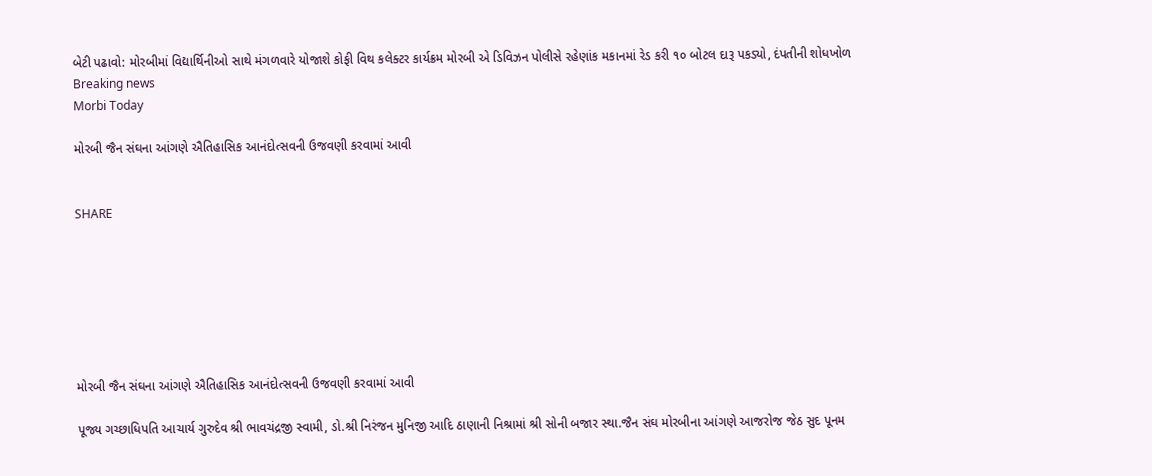બેટી પઢાવો: મોરબીમાં વિદ્યાર્થિનીઓ સાથે મંગળવારે યોજાશે કોફી વિથ કલેક્ટર કાર્યક્રમ મોરબી એ ડિવિઝન પોલીસે રહેણાંક મકાનમાં રેડ કરી ૧૦ બોટલ દારૂ પકડ્યો, દંપતીની શોધખોળ
Breaking news
Morbi Today

મોરબી જૈન સંઘના આંગણે ઐતિહાસિક આનંદોત્સવની ઉજવણી કરવામાં આવી


SHARE







મોરબી જૈન સંઘના આંગણે ઐતિહાસિક આનંદોત્સવની ઉજવણી કરવામાં આવી

પૂજ્ય ગચ્છાધિપતિ આચાર્ય ગુરુદેવ શ્રી ભાવચંદ્રજી સ્વામી, ડો.શ્રી નિરંજન મુનિજી આદિ ઠાણાની નિશ્રામાં શ્રી સોની બજાર સ્થા.જૈન સંઘ મોરબીના આંગણે આજરોજ જેઠ સુદ પૂનમ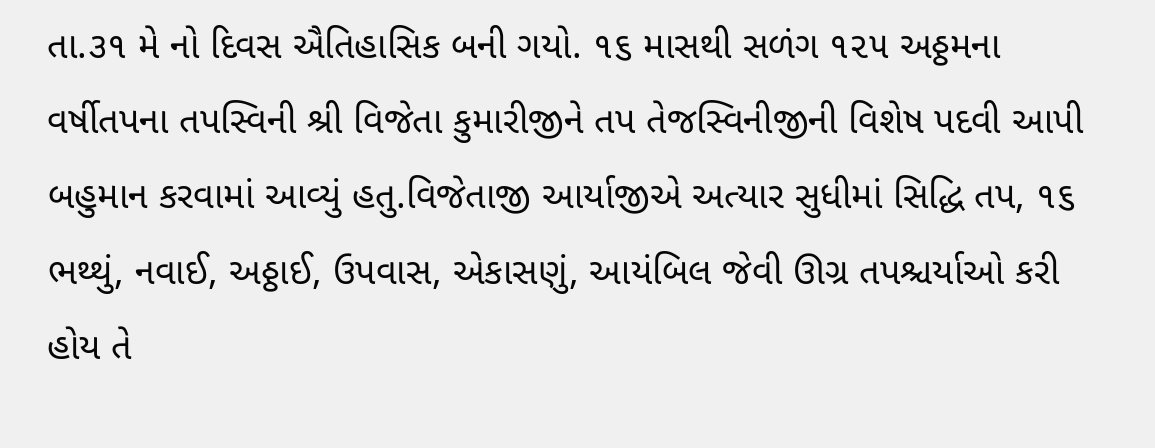તા.૩૧ મે નો દિવસ ઐતિહાસિક બની ગયો. ૧૬ માસથી સળંગ ૧૨૫ અઠ્ઠમના વર્ષીતપના તપસ્વિની શ્રી વિજેતા કુમારીજીને તપ તેજસ્વિનીજીની વિશેષ પદવી આપી બહુમાન કરવામાં આવ્યું હતુ.વિજેતાજી આર્યાજીએ અત્યાર સુધીમાં સિદ્ધિ તપ, ૧૬ ભથ્થું, નવાઈ, અઠ્ઠાઈ, ઉપવાસ, એકાસણું, આયંબિલ જેવી ઊગ્ર તપશ્ચર્યાઓ કરી હોય તે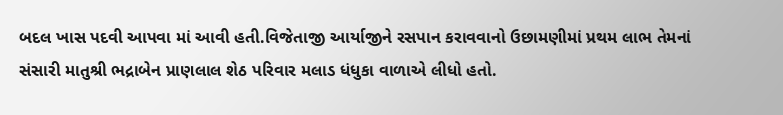બદલ ખાસ પદવી આપવા માં આવી હતી.વિજેતાજી આર્યાજીને રસપાન કરાવવાનો ઉછામણીમાં પ્રથમ લાભ તેમનાં સંસારી માતુશ્રી ભદ્રાબેન પ્રાણલાલ શેઠ પરિવાર મલાડ ધંધુકા વાળાએ લીધો હતો.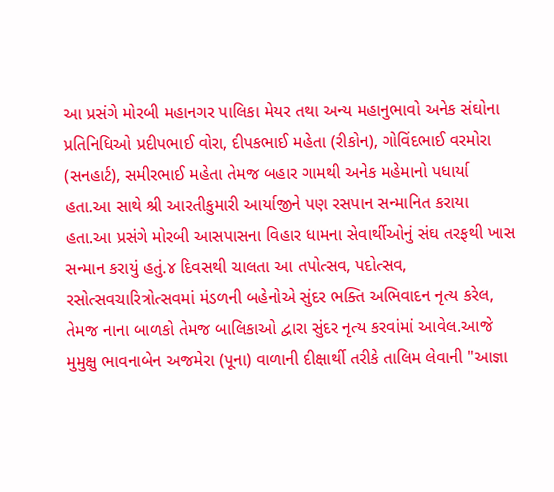આ પ્રસંગે મોરબી મહાનગર પાલિકા મેયર તથા અન્ય મહાનુભાવો અનેક સંઘોના પ્રતિનિધિઓ પ્રદીપભાઈ વોરા, દીપકભાઈ મહેતા (રીકોન), ગોવિંદભાઈ વરમોરા (સનહાર્ટ), સમીરભાઈ મહેતા તેમજ બહાર ગામથી અનેક મહેમાનો પધાર્યા હતા.આ સાથે શ્રી આરતીકુમારી આર્યાજીને પણ રસપાન સન્માનિત કરાયા હતા.આ પ્રસંગે મોરબી આસપાસના વિહાર ધામના સેવાર્થીઓનું સંઘ તરફથી ખાસ સન્માન કરાયું હતું.૪ દિવસથી ચાલતા આ તપોત્સવ, પદોત્સવ, રસોત્સવચારિત્રોત્સવમાં મંડળની બહેનોએ સુંદર ભક્તિ અભિવાદન નૃત્ય કરેલ, તેમજ નાના બાળકો તેમજ બાલિકાઓ દ્વારા સુંદર નૃત્ય કરવાંમાં આવેલ.આજે મુમુક્ષુ ભાવનાબેન અજમેરા (પૂના) વાળાની દીક્ષાર્થી તરીકે તાલિમ લેવાની "આજ્ઞા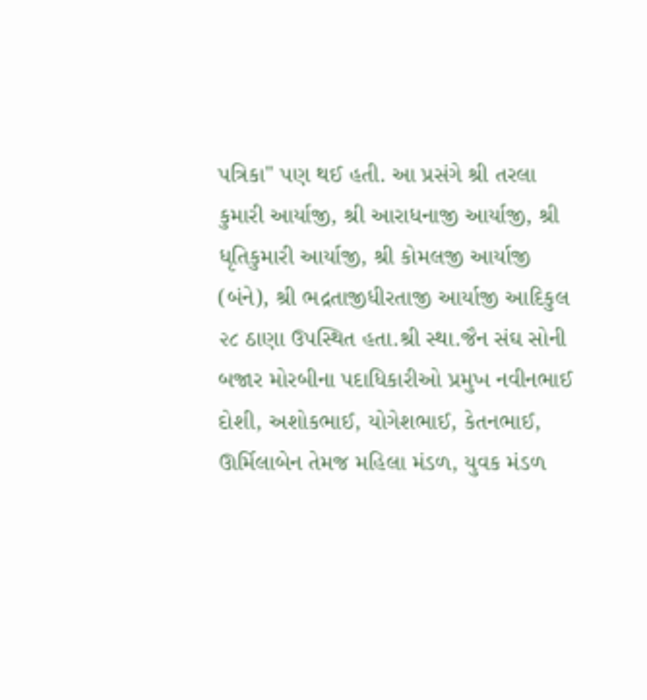પત્રિકા" પણ થઈ હતી. આ પ્રસંગે શ્રી તરલા કુમારી આર્યાજી, શ્રી આરાધનાજી આર્યાજી, શ્રી ધૃતિકુમારી આર્યાજી, શ્રી કોમલજી આર્યાજી (બંને), શ્રી ભદ્રતાજીધીરતાજી આર્યાજી આદિકુલ ૨૮ ઠાણા ઉપસ્થિત હતા.શ્રી સ્થા.જૈન સંઘ સોની બજાર મોરબીના પદાધિકારીઓ પ્રમુખ નવીનભાઈ દોશી, અશોકભાઈ, યોગેશભાઈ, કેતનભાઈ, ઊર્મિલાબેન તેમજ મહિલા મંડળ, યુવક મંડળ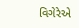વિગેરેએ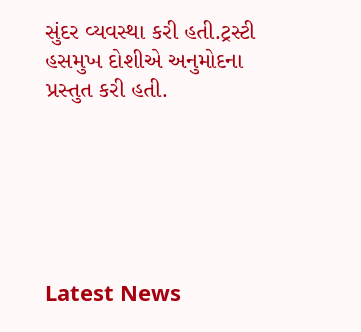સુંદર વ્યવસ્થા કરી હતી.ટ્રસ્ટી હસમુખ દોશીએ અનુમોદના પ્રસ્તુત કરી હતી.






Latest News